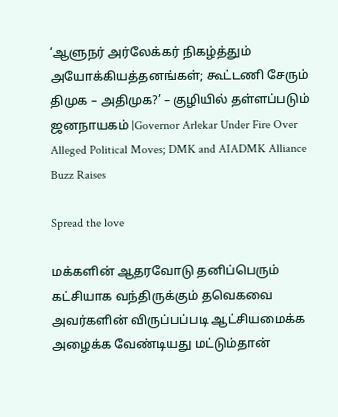‘ஆளுநர் அர்லேக்கர் நிகழ்த்தும் அயோக்கியத்தனங்கள்; கூட்டணி சேரும் திமுக – அதிமுக?’ – குழியில் தள்ளப்படும் ஜனநாயகம் |Governor Arlekar Under Fire Over Alleged Political Moves; DMK and AIADMK Alliance Buzz Raises

Spread the love

மக்களின் ஆதரவோடு தனிப்பெரும் கட்சியாக வந்திருக்கும் தவெகவை அவர்களின் விருப்பப்படி ஆட்சியமைக்க அழைக்க வேண்டியது மட்டும்தான்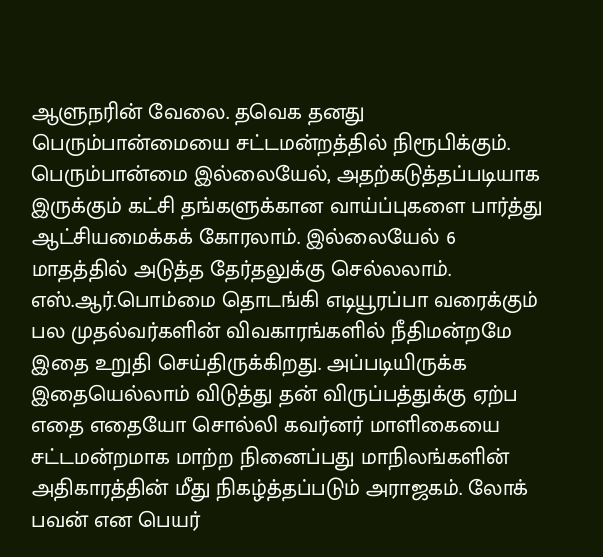ஆளுநரின் வேலை. தவெக தனது பெரும்பான்மையை சட்டமன்றத்தில் நிரூபிக்கும். பெரும்பான்மை இல்லையேல், அதற்கடுத்தப்படியாக இருக்கும் கட்சி தங்களுக்கான வாய்ப்புகளை பார்த்து ஆட்சியமைக்கக் கோரலாம். இல்லையேல் 6 மாதத்தில் அடுத்த தேர்தலுக்கு செல்லலாம். எஸ்.ஆர்.பொம்மை தொடங்கி எடியூரப்பா வரைக்கும் பல முதல்வர்களின் விவகாரங்களில் நீதிமன்றமே இதை உறுதி செய்திருக்கிறது. அப்படியிருக்க இதையெல்லாம் விடுத்து தன் விருப்பத்துக்கு ஏற்ப எதை எதையோ சொல்லி கவர்னர் மாளிகையை சட்டமன்றமாக மாற்ற நினைப்பது மாநிலங்களின் அதிகாரத்தின் மீது நிகழ்த்தப்படும் அராஜகம். லோக் பவன் என பெயர்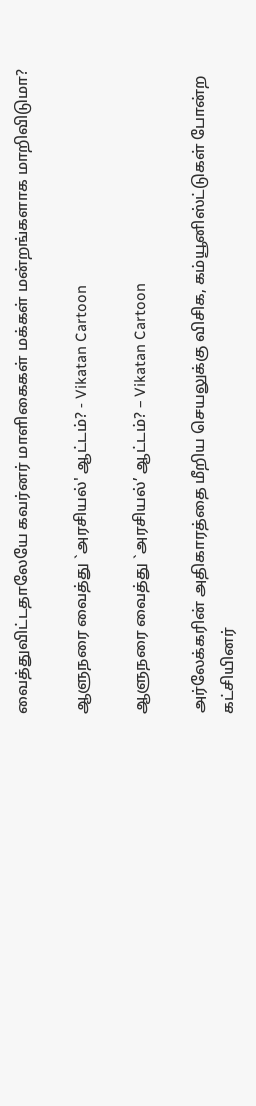வைத்துவிட்டதாலேயே கவர்னர் மாளிகைகள் மக்கள் மன்றங்களாக மாறிவிடுமா?

ஆளுநரை வைத்து `அரசியல்' ஆட்டம்? - Vikatan Cartoon

ஆளுநரை வைத்து `அரசியல்’ ஆட்டம்? – Vikatan Cartoon

அர்லேக்கரின் அதிகாரத்தை மீறிய செயலுக்கு விசிக, கம்யூனிஸ்ட்டுகள் போன்ற கட்சியினர்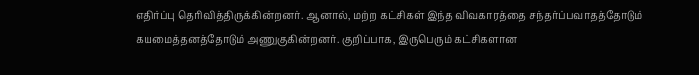எதிர்ப்பு தெரிவித்திருக்கின்றனர். ஆனால், மற்ற கட்சிகள் இந்த விவகாரத்தை சந்தர்ப்பவாதத்தோடும் கயமைத்தனத்தோடும் அணுகுகின்றனர். குறிப்பாக, இருபெரும் கட்சிகளான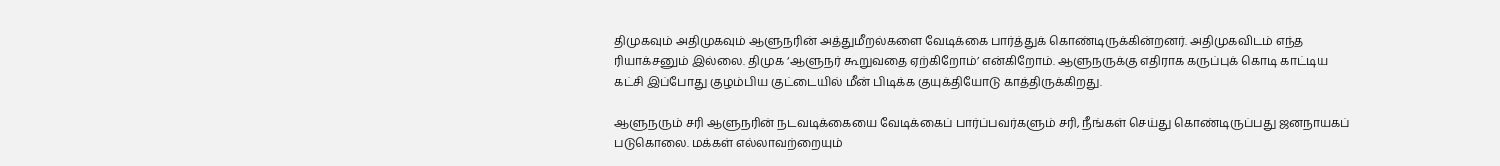திமுகவும் அதிமுகவும் ஆளுநரின் அத்துமீறல்களை வேடிக்கை பார்த்துக் கொண்டிருக்கின்றனர். அதிமுகவிடம் எந்த ரியாக்சனும் இல்லை. திமுக ‘ஆளுநர் கூறுவதை ஏற்கிறோம்’ என்கிறோம். ஆளுநருக்கு எதிராக கருப்புக் கொடி காட்டிய கட்சி இப்போது குழம்பிய குட்டையில் மீன் பிடிக்க குயுக்தியோடு காத்திருக்கிறது.

ஆளுநரும் சரி ஆளுநரின் நடவடிக்கையை வேடிக்கைப் பார்ப்பவர்களும் சரி, நீங்கள் செய்து கொண்டிருப்பது ஜனநாயகப் படுகொலை. மக்கள் எல்லாவற்றையும்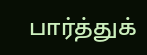பார்த்துக்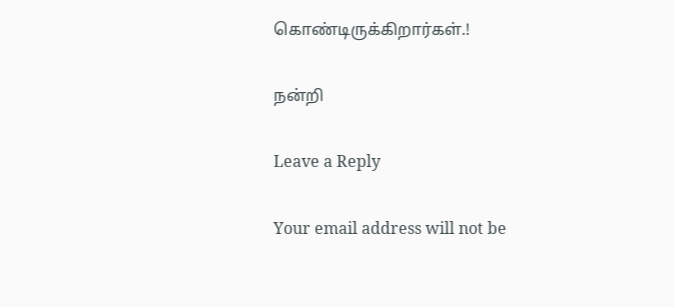கொண்டிருக்கிறார்கள்.!

நன்றி

Leave a Reply

Your email address will not be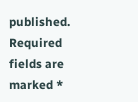published. Required fields are marked *